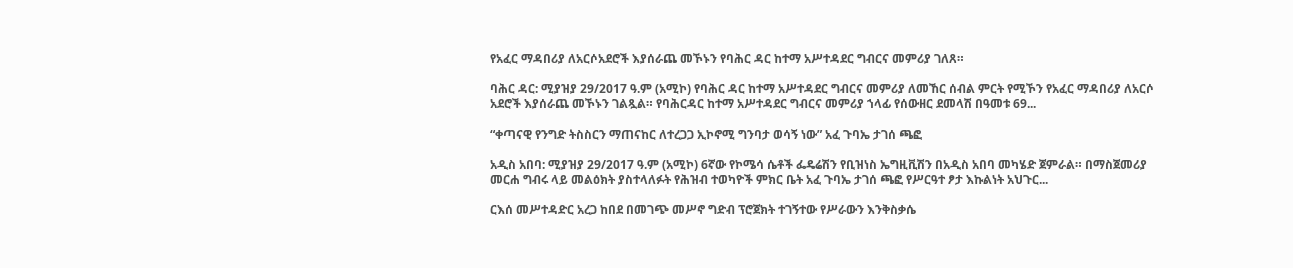የአፈር ማዳበሪያ ለአርሶአደሮች እያሰራጨ መኾኑን የባሕር ዳር ከተማ አሥተዳደር ግብርና መምሪያ ገለጸ።

ባሕር ዳር: ሚያዝያ 29/2017 ዓ.ም (አሚኮ) የባሕር ዳር ከተማ አሥተዳደር ግብርና መምሪያ ለመኸር ሰብል ምርት የሚኾን የአፈር ማዳበሪያ ለአርሶ አደሮች እያሰራጨ መኾኑን ገልጿል። የባሕርዳር ከተማ አሥተዳደር ግብርና መምሪያ ኀላፊ የሰውዘር ደመላሽ በዓመቱ 69...

“ቀጣናዊ የንግድ ትስስርን ማጠናከር ለተረጋጋ ኢኮኖሚ ግንባታ ወሳኝ ነው” አፈ ጉባኤ ታገሰ ጫፎ

አዲስ አበባ: ሚያዝያ 29/2017 ዓ.ም (አሚኮ) 6ኛው የኮሜሳ ሴቶች ፌዴሬሽን የቢዝነስ ኤግዚቪሽን በአዲስ አበባ መካሄድ ጀምራል። በማስጀመሪያ መርሐ ግብሩ ላይ መልዕክት ያስተላለፉት የሕዝብ ተወካዮች ምክር ቤት አፈ ጉባኤ ታገሰ ጫፎ የሥርዓተ ፆታ እኩልነት አህጉር...

ርእሰ መሥተዳድር አረጋ ከበደ በመገጭ መሥኖ ግድብ ፕሮጀክት ተገኝተው የሥራውን እንቅስቃሴ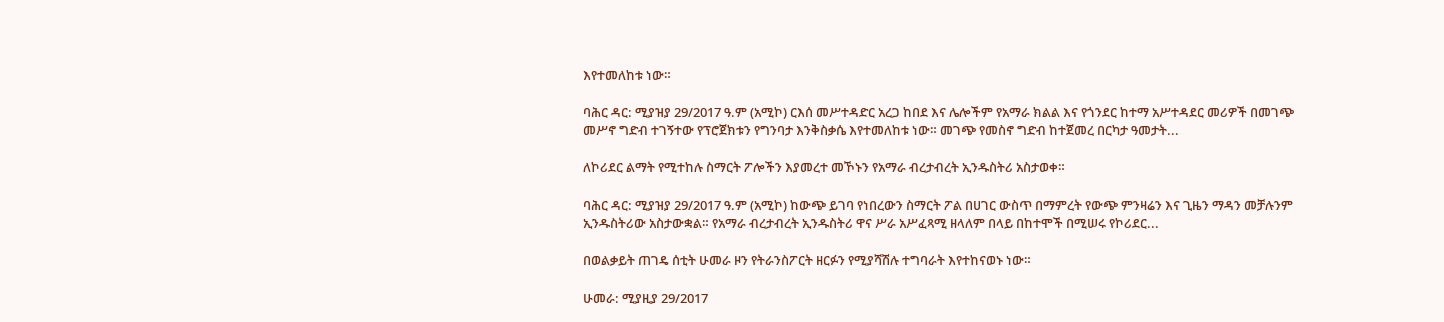እየተመለከቱ ነው።

ባሕር ዳር: ሚያዝያ 29/2017 ዓ.ም (አሚኮ) ርእሰ መሥተዳድር አረጋ ከበደ እና ሌሎችም የአማራ ክልል እና የጎንደር ከተማ አሥተዳደር መሪዎች በመገጭ መሥኖ ግድብ ተገኝተው የፕሮጀክቱን የግንባታ እንቅስቃሴ እየተመለከቱ ነው። መገጭ የመስኖ ግድብ ከተጀመረ በርካታ ዓመታት...

ለኮሪደር ልማት የሚተከሉ ስማርት ፖሎችን እያመረተ መኾኑን የአማራ ብረታብረት ኢንዱስትሪ አስታወቀ።

ባሕር ዳር: ሚያዝያ 29/2017 ዓ.ም (አሚኮ) ከውጭ ይገባ የነበረውን ስማርት ፖል በሀገር ውስጥ በማምረት የውጭ ምንዛሬን እና ጊዜን ማዳን መቻሉንም ኢንዱስትሪው አስታውቋል። የአማራ ብረታብረት ኢንዱስትሪ ዋና ሥራ አሥፈጻሚ ዘላለም በላይ በከተሞች በሚሠሩ የኮሪደር...

በወልቃይት ጠገዴ ሰቲት ሁመራ ዞን የትራንስፖርት ዘርፉን የሚያሻሽሉ ተግባራት እየተከናወኑ ነው።

ሁመራ: ሚያዚያ 29/2017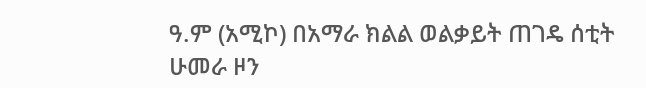ዓ.ም (አሚኮ) በአማራ ክልል ወልቃይት ጠገዴ ሰቲት ሁመራ ዞን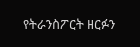የትራንስፖርት ዘርፉን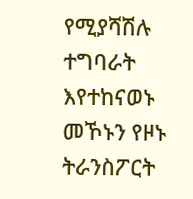የሚያሻሽሉ ተግባራት እየተከናወኑ መኾኑን የዞኑ ትራንስፖርት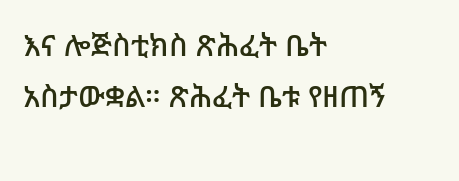እና ሎጅስቲክስ ጽሕፈት ቤት አስታውቋል። ጽሕፈት ቤቱ የዘጠኝ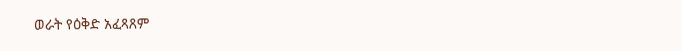ወራት የዕቅድ አፈጻጸም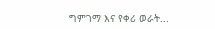ግምገማ እና የቀሪ ወራት...